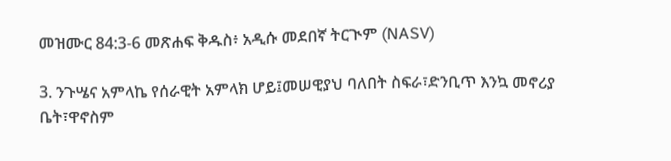መዝሙር 84:3-6 መጽሐፍ ቅዱስ፥ አዲሱ መደበኛ ትርጒም (NASV)

3. ንጉሤና አምላኬ የሰራዊት አምላክ ሆይ፤መሠዊያህ ባለበት ስፍራ፣ድንቢጥ እንኳ መኖሪያ ቤት፣ዋኖስም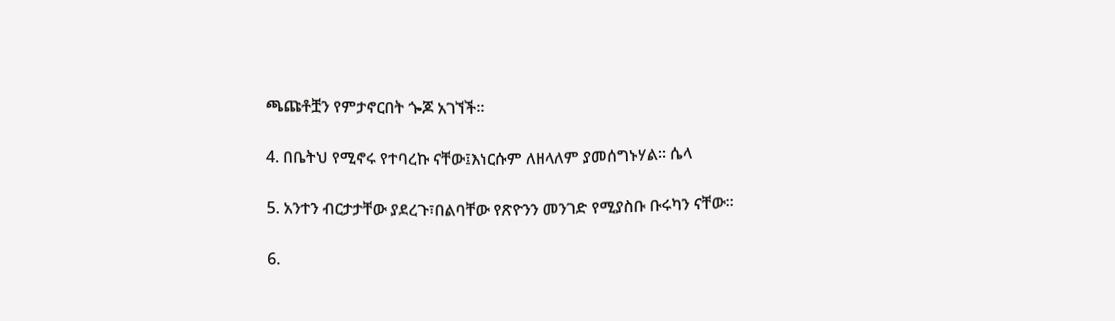ጫጩቶቿን የምታኖርበት ጐጆ አገኘች።

4. በቤትህ የሚኖሩ የተባረኩ ናቸው፤እነርሱም ለዘላለም ያመሰግኑሃል። ሴላ

5. አንተን ብርታታቸው ያደረጉ፣በልባቸው የጽዮንን መንገድ የሚያስቡ ቡሩካን ናቸው።

6.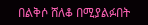በልቅሶ ሸለቆ በሚያልፉበት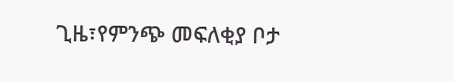ጊዜ፣የምንጭ መፍለቂያ ቦታ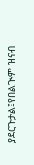ያደርጉታል፤የበልጒም ዝናብ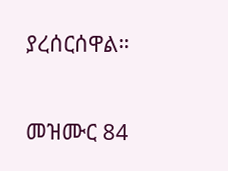ያረሰርሰዋል።

መዝሙር 84